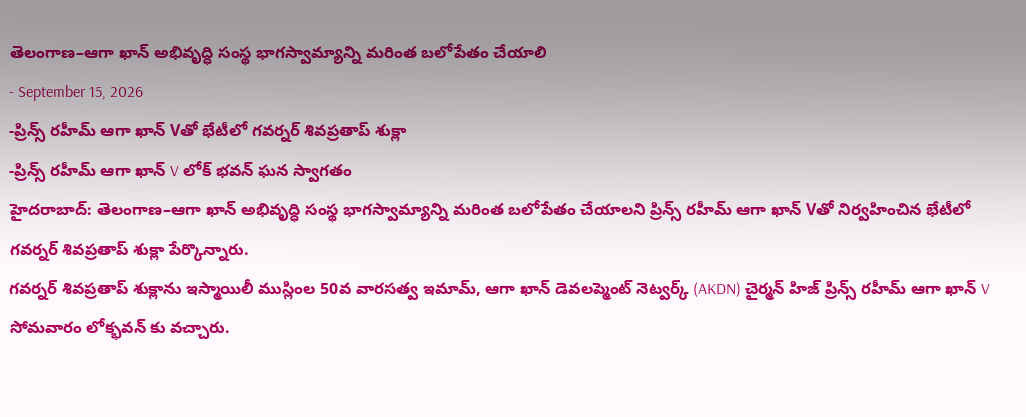తెలంగాణ–ఆగా ఖాన్ అభివృద్ధి సంస్థ భాగస్వామ్యాన్ని మరింత బలోపేతం చేయాలి
- September 15, 2026
-ప్రిన్స్ రహీమ్ ఆగా ఖాన్ Vతో భేటీలో గవర్నర్ శివప్రతాప్ శుక్లా
-ప్రిన్స్ రహీమ్ ఆగా ఖాన్ V లోక్ భవన్ ఘన స్వాగతం
హైదరాబాద్: తెలంగాణ–ఆగా ఖాన్ అభివృద్ధి సంస్థ భాగస్వామ్యాన్ని మరింత బలోపేతం చేయాలని ప్రిన్స్ రహీమ్ ఆగా ఖాన్ Vతో నిర్వహించిన భేటీలో గవర్నర్ శివప్రతాప్ శుక్లా పేర్కొన్నారు.
గవర్నర్ శివప్రతాప్ శుక్లాను ఇస్మాయిలీ ముస్లింల 50వ వారసత్వ ఇమామ్, ఆగా ఖాన్ డెవలప్మెంట్ నెట్వర్క్ (AKDN) చైర్మన్ హిజ్ ప్రిన్స్ రహీమ్ ఆగా ఖాన్ V సోమవారం లోక్భవన్ కు వచ్చారు.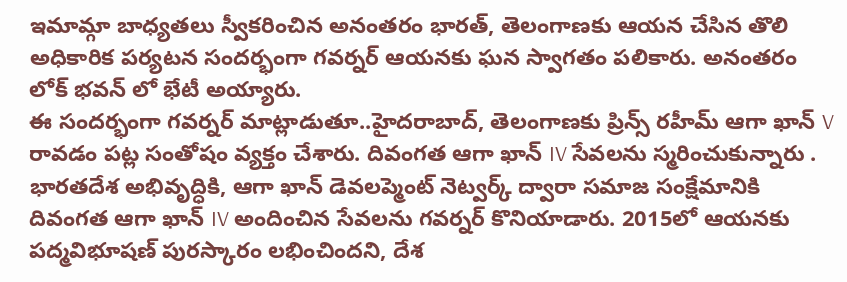ఇమామ్గా బాధ్యతలు స్వీకరించిన అనంతరం భారత్, తెలంగాణకు ఆయన చేసిన తొలి అధికారిక పర్యటన సందర్భంగా గవర్నర్ ఆయనకు ఘన స్వాగతం పలికారు. అనంతరం లోక్ భవన్ లో భేటీ అయ్యారు.
ఈ సందర్భంగా గవర్నర్ మాట్లాడుతూ..హైదరాబాద్, తెలంగాణకు ప్రిన్స్ రహీమ్ ఆగా ఖాన్ V రావడం పట్ల సంతోషం వ్యక్తం చేశారు. దివంగత ఆగా ఖాన్ IV సేవలను స్మరించుకున్నారు . భారతదేశ అభివృద్ధికి, ఆగా ఖాన్ డెవలప్మెంట్ నెట్వర్క్ ద్వారా సమాజ సంక్షేమానికి దివంగత ఆగా ఖాన్ IV అందించిన సేవలను గవర్నర్ కొనియాడారు. 2015లో ఆయనకు పద్మవిభూషణ్ పురస్కారం లభించిందని, దేశ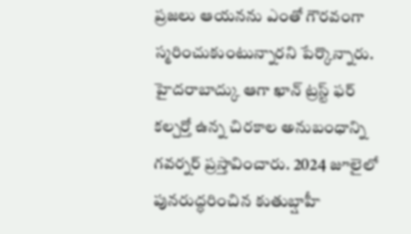ప్రజలు ఆయనను ఎంతో గౌరవంగా స్మరించుకుంటున్నారని పేర్కొన్నారు.
హైదరాబాద్కు ఆగా ఖాన్ ట్రస్ట్ ఫర్ కల్చర్తో ఉన్న చిరకాల అనుబంధాన్ని గవర్నర్ ప్రస్తావించారు. 2024 జూలైలో పునరుద్ధరించిన కుతుబ్షాహీ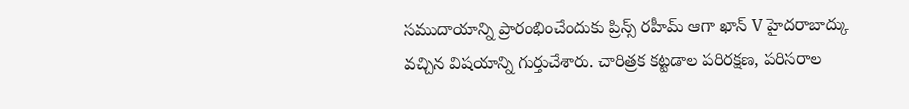సముదాయాన్ని ప్రారంభించేందుకు ప్రిన్స్ రహీమ్ ఆగా ఖాన్ V హైదరాబాద్కు వచ్చిన విషయాన్ని గుర్తుచేశారు. చారిత్రక కట్టడాల పరిరక్షణ, పరిసరాల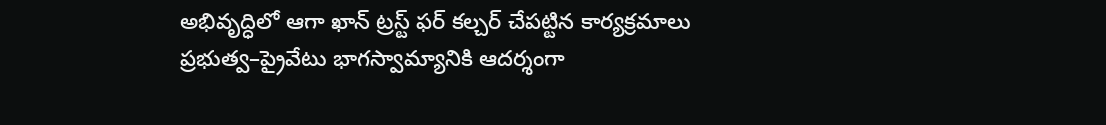అభివృద్ధిలో ఆగా ఖాన్ ట్రస్ట్ ఫర్ కల్చర్ చేపట్టిన కార్యక్రమాలు ప్రభుత్వ–ప్రైవేటు భాగస్వామ్యానికి ఆదర్శంగా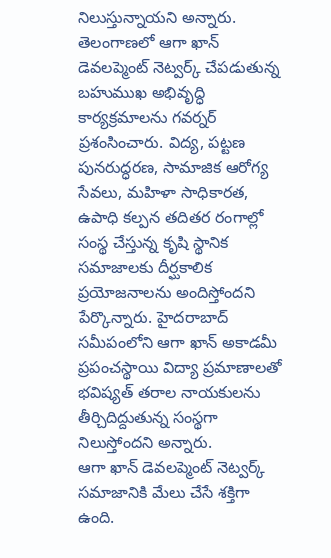నిలుస్తున్నాయని అన్నారు.
తెలంగాణలో ఆగా ఖాన్ డెవలప్మెంట్ నెట్వర్క్ చేపడుతున్న బహుముఖ అభివృద్ధి కార్యక్రమాలను గవర్నర్ ప్రశంసించారు. విద్య, పట్టణ పునరుద్ధరణ, సామాజిక ఆరోగ్య సేవలు, మహిళా సాధికారత, ఉపాధి కల్పన తదితర రంగాల్లో సంస్థ చేస్తున్న కృషి స్థానిక సమాజాలకు దీర్ఘకాలిక ప్రయోజనాలను అందిస్తోందని పేర్కొన్నారు. హైదరాబాద్ సమీపంలోని ఆగా ఖాన్ అకాడమీ ప్రపంచస్థాయి విద్యా ప్రమాణాలతో భవిష్యత్ తరాల నాయకులను తీర్చిదిద్దుతున్న సంస్థగా నిలుస్తోందని అన్నారు.
ఆగా ఖాన్ డెవలప్మెంట్ నెట్వర్క్ సమాజానికి మేలు చేసే శక్తిగా ఉంది.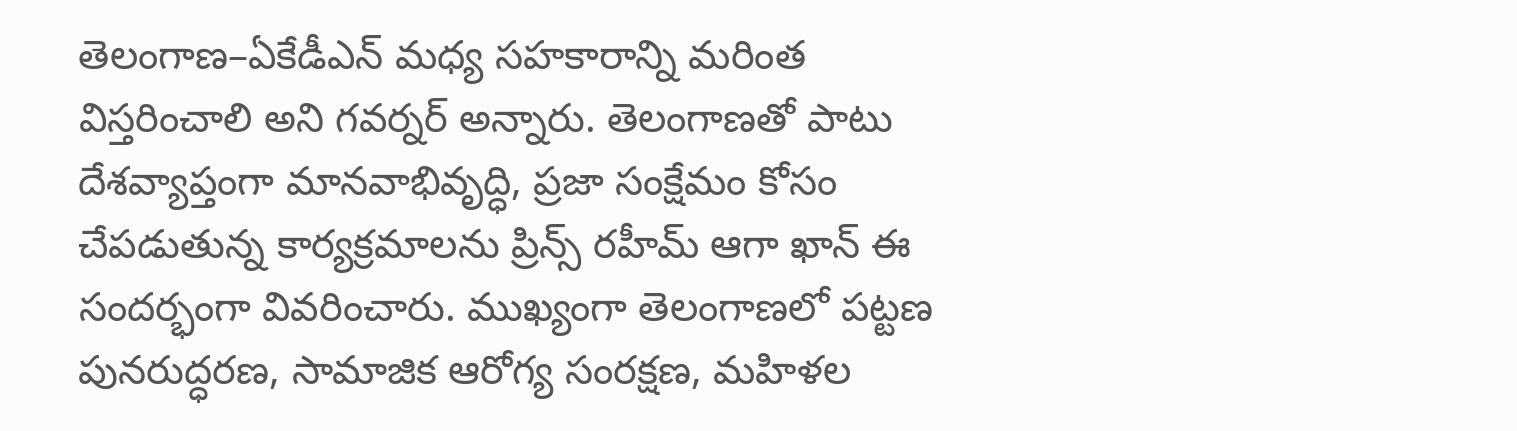తెలంగాణ–ఏకేడీఎన్ మధ్య సహకారాన్ని మరింత విస్తరించాలి అని గవర్నర్ అన్నారు. తెలంగాణతో పాటు దేశవ్యాప్తంగా మానవాభివృద్ధి, ప్రజా సంక్షేమం కోసం చేపడుతున్న కార్యక్రమాలను ప్రిన్స్ రహీమ్ ఆగా ఖాన్ ఈ సందర్భంగా వివరించారు. ముఖ్యంగా తెలంగాణలో పట్టణ పునరుద్ధరణ, సామాజిక ఆరోగ్య సంరక్షణ, మహిళల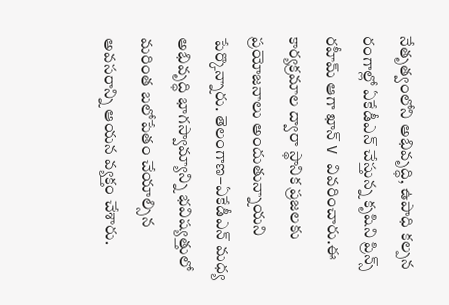నేతృత్వంలోని అభివృద్ధి, ఉపాధి కల్పన రంగాల్లో ఏకేడీఎన్ చేస్తున్న కృషిని ప్రిన్స్ రహీమ్ ఆగా ఖాన్ V వివరించారు.ఈ కార్యక్రమాల ద్వారా స్థానిక ప్రజలకు ప్రయోజనాలు అందుతున్నాయని పేర్కొన్నారు. తెలంగాణ–ఏకేడీఎన్ మధ్య అభివృద్ధి భాగస్వామ్యాన్ని భవిష్యత్తులో మరింత బలోపేతం చేయాల్సిన అవసరాన్ని ఆయన వ్యక్తం చేశారు.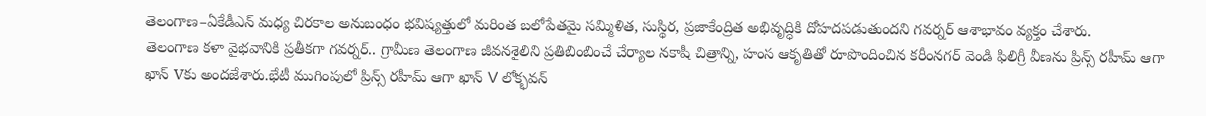తెలంగాణ–ఏకేడీఎన్ మధ్య చిరకాల అనుబంధం భవిష్యత్తులో మరింత బలోపేతమై సమ్మిళిత, సుస్థిర, ప్రజాకేంద్రిత అభివృద్ధికి దోహదపడుతుందని గవర్నర్ ఆశాభావం వ్యక్తం చేశారు.
తెలంగాణ కళా వైభవానికి ప్రతీకగా గవర్నర్.. గ్రామీణ తెలంగాణ జీవనశైలిని ప్రతిబింబించే చేర్యాల నకాషీ చిత్రాన్ని, హంస ఆకృతితో రూపొందించిన కరీంనగర్ వెండి ఫిలిగ్రీ వీణను ప్రిన్స్ రహీమ్ ఆగా ఖాన్ Vకు అందజేశారు.భేటీ ముగింపులో ప్రిన్స్ రహీమ్ ఆగా ఖాన్ V లోక్భవన్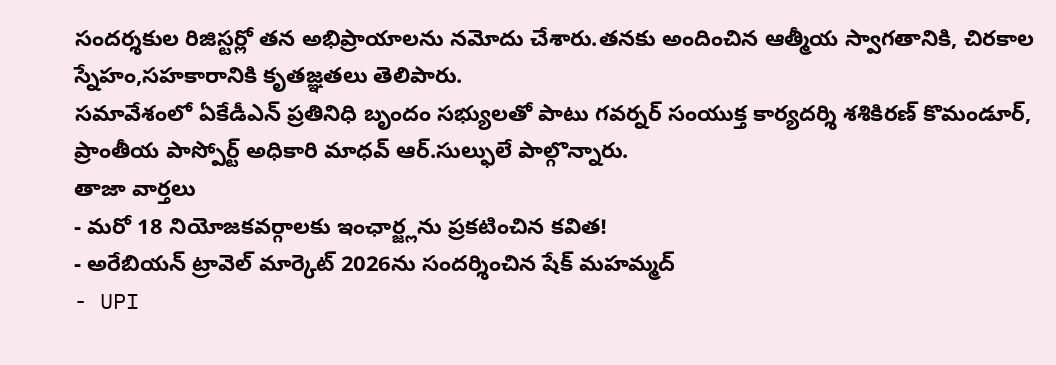సందర్శకుల రిజిస్టర్లో తన అభిప్రాయాలను నమోదు చేశారు.తనకు అందించిన ఆత్మీయ స్వాగతానికి, చిరకాల స్నేహం,సహకారానికి కృతజ్ఞతలు తెలిపారు.
సమావేశంలో ఏకేడీఎన్ ప్రతినిధి బృందం సభ్యులతో పాటు గవర్నర్ సంయుక్త కార్యదర్శి శశికిరణ్ కొమండూర్, ప్రాంతీయ పాస్పోర్ట్ అధికారి మాధవ్ ఆర్.సుల్ఫులే పాల్గొన్నారు.
తాజా వార్తలు
- మరో 18 నియోజకవర్గాలకు ఇంఛార్జ్లను ప్రకటించిన కవిత!
- అరేబియన్ ట్రావెల్ మార్కెట్ 2026ను సందర్శించిన షేక్ మహమ్మద్
- UPI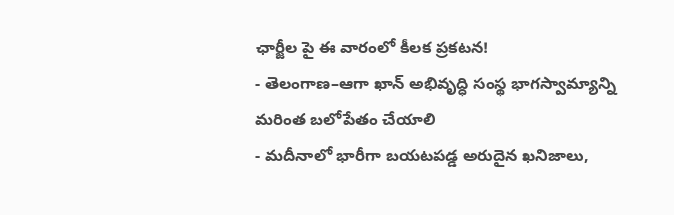ఛార్జీల పై ఈ వారంలో కీలక ప్రకటన!
- తెలంగాణ–ఆగా ఖాన్ అభివృద్ధి సంస్థ భాగస్వామ్యాన్ని మరింత బలోపేతం చేయాలి
- మదీనాలో భారీగా బయటపడ్డ అరుదైన ఖనిజాలు,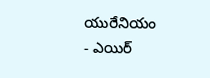యురేనియం
- ఎయిర్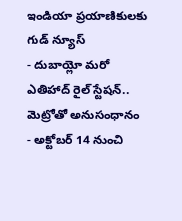ఇండియా ప్రయాణికులకు గుడ్ న్యూస్
- దుబాయ్లో మరో ఎతిహాద్ రైల్ స్టేషన్.. మెట్రోతో అనుసంధానం
- అక్టోబర్ 14 నుంచి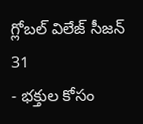గ్లోబల్ విలేజ్ సీజన్ 31
- భక్తుల కోసం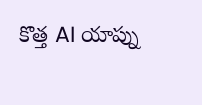కొత్త AI యాప్ను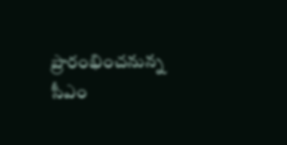ప్రారంభించనున్న సీఎం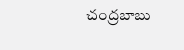చంద్రబాబు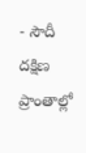- సౌదీ దక్షిణ ప్రాంతాల్లో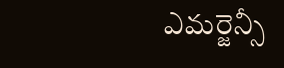ఎమర్జెన్సీ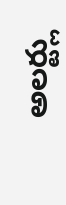అలర్ట్లు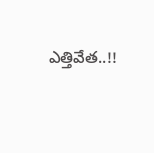ఎత్తివేత..!!